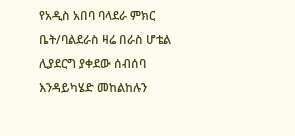የአዲስ አበባ ባላደራ ምክር ቤት/ባልደራስ ዛሬ በራስ ሆቴል ሊያደርግ ያቀደው ሰብሰባ እንዳይካሄድ መከልከሉን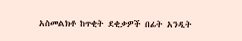አስመልክቶ ከጥቂት ደቂቃዎች በፊት አንዲት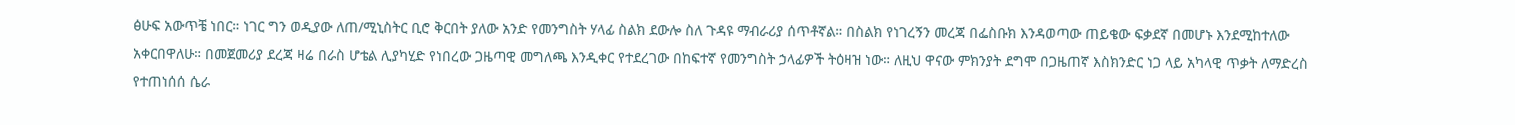ፅሁፍ አውጥቼ ነበር። ነገር ግን ወዲያው ለጠ/ሚኒስትር ቢሮ ቅርበት ያለው አንድ የመንግስት ሃላፊ ስልክ ደውሎ ስለ ጉዳዩ ማብራሪያ ሰጥቶኛል። በስልክ የነገረኝን መረጃ በፌስቡክ እንዳወጣው ጠይቄው ፍቃደኛ በመሆኑ እንደሚከተለው አቀርበዋለሁ። በመጀመሪያ ደረጃ ዛሬ በራስ ሆቴል ሊያካሂድ የነበረው ጋዜጣዊ መግለጫ እንዲቀር የተደረገው በከፍተኛ የመንግስት ኃላፊዎች ትዕዛዝ ነው። ለዚህ ዋናው ምክንያት ደግሞ በጋዜጠኛ እስክንድር ነጋ ላይ አካላዊ ጥቃት ለማድረስ የተጠነሰሰ ሴራ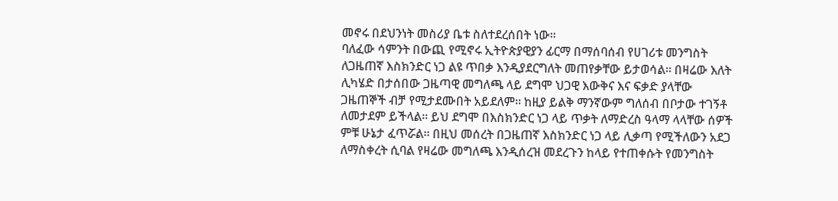መኖሩ በደህንነት መስሪያ ቤቱ ስለተደረሰበት ነው።
ባለፈው ሳምንት በውጪ የሚኖሩ ኢትዮጵያዊያን ፊርማ በማሰባሰብ የሀገሪቱ መንግስት ለጋዜጠኛ እስክንድር ነጋ ልዩ ጥበቃ እንዲያደርግለት መጠየቃቸው ይታወሳል። በዛሬው እለት ሊካሄድ በታሰበው ጋዜጣዊ መግለጫ ላይ ደግሞ ህጋዊ እውቅና እና ፍቃድ ያላቸው ጋዜጠኞች ብቻ የሚታደሙበት አይደለም። ከዚያ ይልቅ ማንኛውም ግለሰብ በቦታው ተገኝቶ ለመታደም ይችላል። ይህ ደግሞ በእስክንድር ነጋ ላይ ጥቃት ለማድረስ ዓላማ ላላቸው ሰዎች ምቹ ሁኔታ ፈጥሯል። በዚህ መሰረት በጋዜጠኛ እስክንድር ነጋ ላይ ሊቃጣ የሚችለውን አደጋ ለማስቀረት ሲባል የዛሬው መግለጫ እንዲሰረዝ መደረጉን ከላይ የተጠቀሱት የመንግስት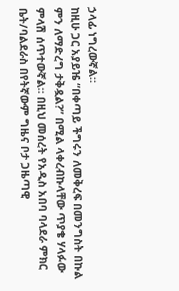ኃላፊ ነግረውኛል።
ከዚሁ ጋር አያይዤ “በቀጣይ ችግሩን ለመቅረፍ በመንግስት በኩል ምን ለማድረግ ታቅዷል?” በሚል ላቀረብኩላቸው ጥያቄ ሃላፉው ምላሽ ሰጥተውኛል። በዚህ መሰረት የአዲስ አበባ ባላደራ ምክር ቤት/ባልደራስ በየትኛውም ግዜና ቦታ ጋዜጣዊ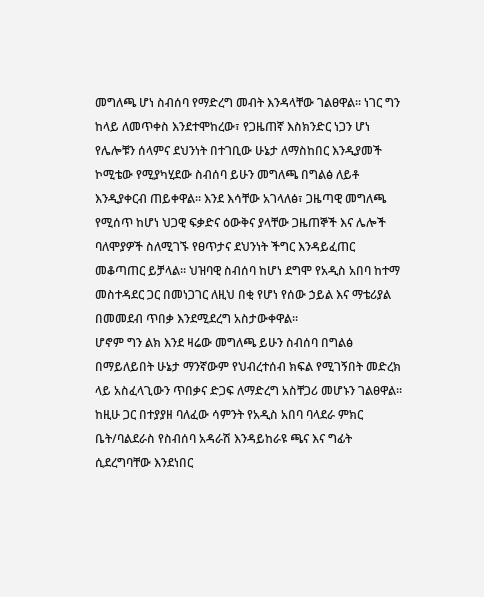መግለጫ ሆነ ስብሰባ የማድረግ መብት እንዳላቸው ገልፀዋል። ነገር ግን ከላይ ለመጥቀስ እንደተሞከረው፣ የጋዜጠኛ እስክንድር ነጋን ሆነ የሌሎቹን ሰላምና ደህንነት በተገቢው ሁኔታ ለማስከበር እንዲያመች ኮሚቴው የሚያካሂደው ስብሰባ ይሁን መግለጫ በግልፅ ለይቶ እንዲያቀርብ ጠይቀዋል። እንደ እሳቸው አገላለፅ፣ ጋዜጣዊ መግለጫ የሚሰጥ ከሆነ ህጋዊ ፍቃድና ዕውቅና ያላቸው ጋዜጠኞች እና ሌሎች ባለሞያዎች ስለሚገኙ የፀጥታና ደህንነት ችግር እንዳይፈጠር መቆጣጠር ይቻላል። ህዝባዊ ስብሰባ ከሆነ ደግሞ የአዲስ አበባ ከተማ መስተዳደር ጋር በመነጋገር ለዚህ በቂ የሆነ የሰው ኃይል እና ማቴሪያል በመመደብ ጥበቃ እንደሚደረግ አስታውቀዋል።
ሆኖም ግን ልክ እንደ ዛሬው መግለጫ ይሁን ስብሰባ በግልፅ በማይለይበት ሁኔታ ማንኛውም የህብረተሰብ ክፍል የሚገኝበት መድረክ ላይ አስፈላጊውን ጥበቃና ድጋፍ ለማድረግ አስቸጋሪ መሆኑን ገልፀዋል። ከዚሁ ጋር በተያያዘ ባለፈው ሳምንት የአዲስ አበባ ባላደራ ምክር ቤት/ባልደራስ የስብሰባ አዳራሽ እንዳይከራዩ ጫና እና ግፊት ሲደረግባቸው እንደነበር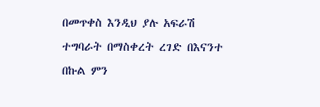በመጥቀስ እንዲህ ያሉ አፍራሽ ተግባራት በማስቀረት ረገድ በእናንተ በኩል ምን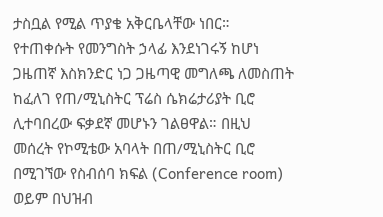ታስቧል የሚል ጥያቄ አቅርቤላቸው ነበር። የተጠቀሱት የመንግስት ኃላፊ እንደነገሩኝ ከሆነ ጋዜጠኛ እስክንድር ነጋ ጋዜጣዊ መግለጫ ለመስጠት ከፈለገ የጠ/ሚኒስትር ፕሬስ ሴክሬታሪያት ቢሮ ሊተባበረው ፍቃደኛ መሆኑን ገልፀዋል። በዚህ መሰረት የኮሚቴው አባላት በጠ/ሚኒስትር ቢሮ በሚገኘው የስብሰባ ክፍል (Conference room) ወይም በህዝብ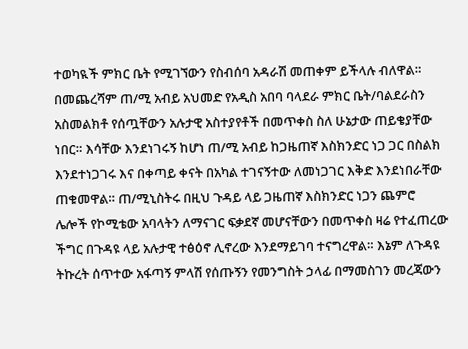ተወካዪች ምክር ቤት የሚገኘውን የስብሰባ አዳራሽ መጠቀም ይችላሉ ብለዋል።
በመጨረሻም ጠ/ሚ አብይ አህመድ የአዲስ አበባ ባላደራ ምክር ቤት/ባልደራስን አስመልክቶ የሰጧቸውን አሉታዊ አስተያየቶች በመጥቀስ ስለ ሁኔታው ጠይቄያቸው ነበር። እሳቸው እንደነገሩኝ ከሆነ ጠ/ሚ አብይ ከጋዜጠኛ እስክንድር ነጋ ጋር በስልክ እንደተነጋገሩ እና በቀጣይ ቀናት በአካል ተገናኝተው ለመነጋገር እቅድ እንደነበራቸው ጠቁመዋል። ጠ/ሚኒስትሩ በዚህ ጉዳይ ላይ ጋዜጠኛ እስክንድር ነጋን ጨምሮ ሌሎች የኮሚቴው አባላትን ለማናገር ፍቃደኛ መሆናቸውን በመጥቀስ ዛሬ የተፈጠረው ችግር በጉዳዩ ላይ አሉታዊ ተፅዕኖ ሊኖረው እንደማይገባ ተናግረዋል። እኔም ለጉዳዩ ትኩረት ሰጥተው አፋጣኝ ምላሽ የሰጡኝን የመንግስት ኃላፊ በማመስገን መረጃውን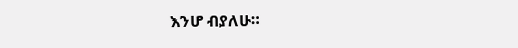እንሆ ብያለሁ።